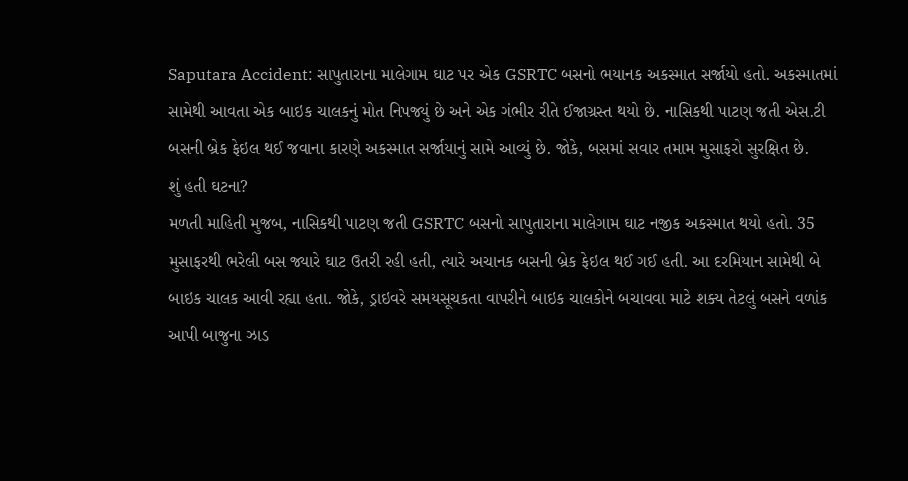Saputara Accident: સાપુતારાના માલેગામ ઘાટ પર એક GSRTC બસનો ભયાનક અકસ્માત સર્જાયો હતો. અકસ્માતમાં સામેથી આવતા એક બાઇક ચાલકનું મોત નિપજ્યું છે અને એક ગંભીર રીતે ઈજાગ્રસ્ત થયો છે. નાસિકથી પાટણ જતી એસ.ટી બસની બ્રેક ફેઇલ થઈ જવાના કારણે અકસ્માત સર્જાયાનું સામે આવ્યું છે. જોકે, બસમાં સવાર તમામ મુસાફરો સુરક્ષિત છે.
શું હતી ઘટના?
મળતી માહિતી મુજબ, નાસિકથી પાટણ જતી GSRTC બસનો સાપુતારાના માલેગામ ઘાટ નજીક અકસ્માત થયો હતો. 35 મુસાફરથી ભરેલી બસ જ્યારે ઘાટ ઉતરી રહી હતી, ત્યારે અચાનક બસની બ્રેક ફેઇલ થઈ ગઈ હતી. આ દરમિયાન સામેથી બે બાઇક ચાલક આવી રહ્યા હતા. જોકે, ડ્રાઇવરે સમયસૂચકતા વાપરીને બાઇક ચાલકોને બચાવવા માટે શક્ય તેટલું બસને વળાંક આપી બાજુના ઝાડ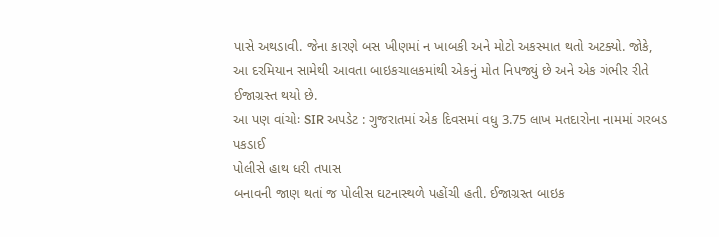પાસે અથડાવી. જેના કારણે બસ ખીણમાં ન ખાબકી અને મોટો અકસ્માત થતો અટક્યો. જોકે, આ દરમિયાન સામેથી આવતા બાઇકચાલકમાંથી એકનું મોત નિપજ્યું છે અને એક ગંભીર રીતે ઈજાગ્રસ્ત થયો છે.
આ પણ વાંચોઃ SIR અપડેટ : ગુજરાતમાં એક દિવસમાં વધુ 3.75 લાખ મતદારોના નામમાં ગરબડ પકડાઈ
પોલીસે હાથ ધરી તપાસ
બનાવની જાણ થતાં જ પોલીસ ઘટનાસ્થળે પહોંચી હતી. ઈજાગ્રસ્ત બાઇક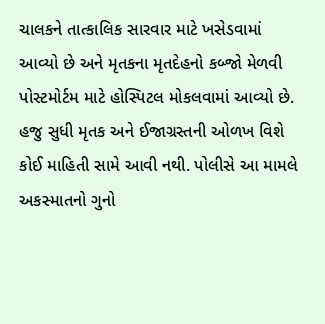ચાલકને તાત્કાલિક સારવાર માટે ખસેડવામાં આવ્યો છે અને મૃતકના મૃતદેહનો કબ્જો મેળવી પોસ્ટમોર્ટમ માટે હોસ્પિટલ મોકલવામાં આવ્યો છે. હજુ સુધી મૃતક અને ઈજાગ્રસ્તની ઓળખ વિશે કોઈ માહિતી સામે આવી નથી. પોલીસે આ મામલે અકસ્માતનો ગુનો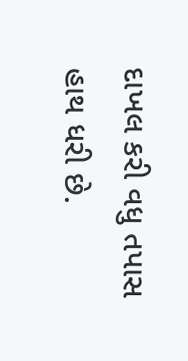દાખલ કરી વધુ તપાસ હાથ ધરી છે.